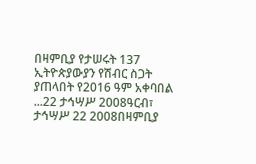በዛምቢያ የታሠሩት 137 ኢትዮጵያውያን የሽብር ስጋት ያጠላበት የ2016 ዓም አቀባበል ...22 ታኅሣሥ 2008ዓርብ፣ ታኅሣሥ 22 2008በዛምቢያ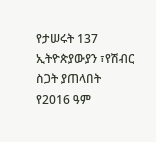የታሠሩት 137 ኢትዮጵያውያን ፣የሽብር ስጋት ያጠላበት የ2016 ዓም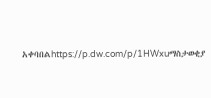አቀባበልhttps://p.dw.com/p/1HWxuማስታወቂያ